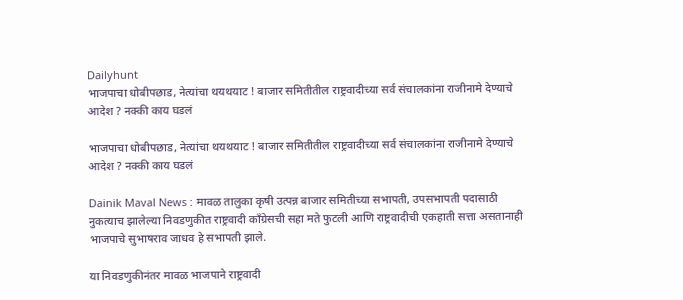Dailyhunt
भाजपाचा धोबीपछाड, नेत्यांचा थयथयाट ! बाजार समितीतील राष्ट्रवादीच्या सर्व संचालकांना राजीनामे देण्याचे आदेश ? नक्की काय घडलं

भाजपाचा धोबीपछाड, नेत्यांचा थयथयाट ! बाजार समितीतील राष्ट्रवादीच्या सर्व संचालकांना राजीनामे देण्याचे आदेश ? नक्की काय घडलं

Dainik Maval News : मावळ तालुका कृषी उत्पन्न बाजार समितीच्या सभापती, उपसभापती पदासाठी नुकत्याच झालेल्या निवडणुकीत राष्ट्रवादी काँग्रेसची सहा मते फुटली आणि राष्ट्रवादीची एकहाती सत्ता असतानाही भाजपाचे सुभाषराव जाधव हे सभापती झाले.

या निवडणुकीनंतर मावळ भाजपाने राष्ट्रवादी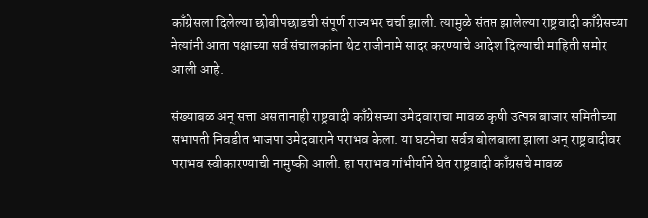काँग्रेसला दिलेल्या छोबीपछाडची संपूर्ण राज्यभर चर्चा झाली. त्यामुळे संतप्त झालेल्या राष्ट्रवादी काँग्रेसच्या नेत्यांनी आता पक्षाच्या सर्व संचालकांना थेट राजीनामे सादर करण्याचे आदेश दिल्याची माहिती समोर आली आहे.

संख्याबळ अन् सत्ता असतानाही राष्ट्रवादी काँग्रेसच्या उमेदवाराचा मावळ कृषी उत्पन्न बाजार समितीच्या सभापती निवडीत भाजपा उमेदवाराने पराभव केला. या घटनेचा सर्वत्र बोलबाला झाला अन् राष्ट्रवादीवर पराभव स्वीकारण्याची नामुष्की आली. हा पराभव गांभीर्याने घेत राष्ट्रवादी काँग्रसचे मावळ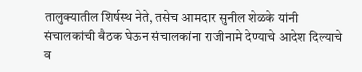तालुक्यातील शिर्षस्थ नेते, तसेच आमदार सुनील शेळके यांनी संचालकांची बैठक घेऊन संचालकांना राजीनामे देण्याचे आदेश दिल्याचे व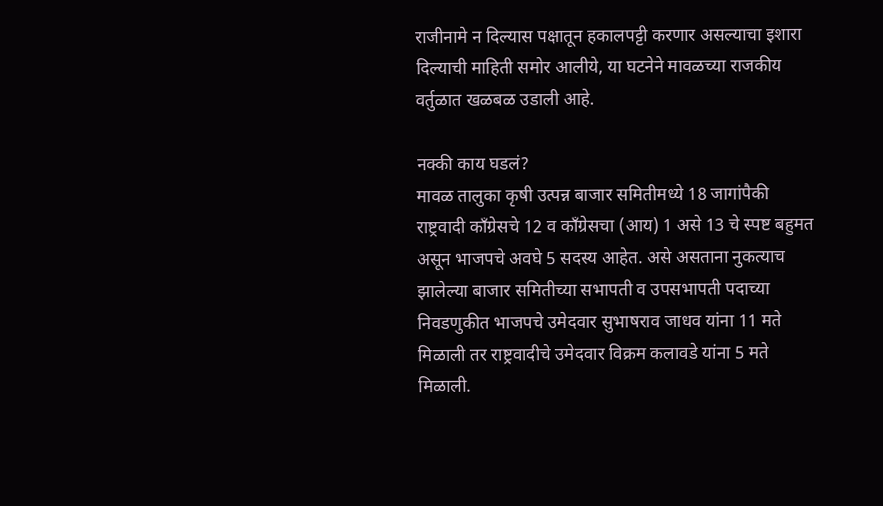राजीनामे न दिल्यास पक्षातून हकालपट्टी करणार असल्याचा इशारा दिल्याची माहिती समोर आलीये, या घटनेने मावळच्या राजकीय वर्तुळात खळबळ उडाली आहे.

नक्की काय घडलं?
मावळ तालुका कृषी उत्पन्न बाजार समितीमध्ये 18 जागांपैकी राष्ट्रवादी काँग्रेसचे 12 व काँग्रेसचा (आय) 1 असे 13 चे स्पष्ट बहुमत असून भाजपचे अवघे 5 सदस्य आहेत. असे असताना नुकत्याच झालेल्या बाजार समितीच्या सभापती व उपसभापती पदाच्या निवडणुकीत भाजपचे उमेदवार सुभाषराव जाधव यांना 11 मते मिळाली तर राष्ट्रवादीचे उमेदवार विक्रम कलावडे यांना 5 मते मिळाली.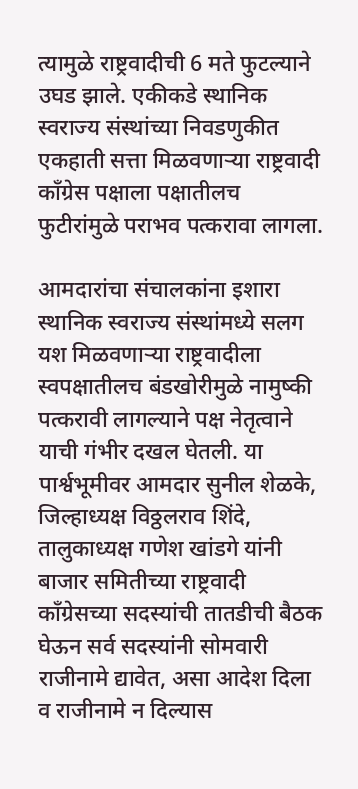त्यामुळे राष्ट्रवादीची 6 मते फुटल्याने उघड झाले. एकीकडे स्थानिक स्वराज्य संस्थांच्या निवडणुकीत एकहाती सत्ता मिळवणाऱ्या राष्ट्रवादी काँग्रेस पक्षाला पक्षातीलच फुटीरांमुळे पराभव पत्करावा लागला.

आमदारांचा संचालकांना इशारा
स्थानिक स्वराज्य संस्थांमध्ये सलग यश मिळवणाऱ्या राष्ट्रवादीला स्वपक्षातीलच बंडखोरीमुळे नामुष्की पत्करावी लागल्याने पक्ष नेतृत्वाने याची गंभीर दखल घेतली. या पार्श्वभूमीवर आमदार सुनील शेळके, जिल्हाध्यक्ष विठ्ठलराव शिंदे, तालुकाध्यक्ष गणेश खांडगे यांनी बाजार समितीच्या राष्ट्रवादी काँग्रेसच्या सदस्यांची तातडीची बैठक घेऊन सर्व सदस्यांनी सोमवारी राजीनामे द्यावेत, असा आदेश दिला व राजीनामे न दिल्यास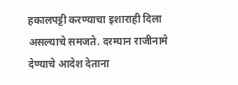हकालपट्टी करण्याचा इशाराही दिला असल्याचे समजते. दरम्यान राजीनामे देण्याचे आदेश देताना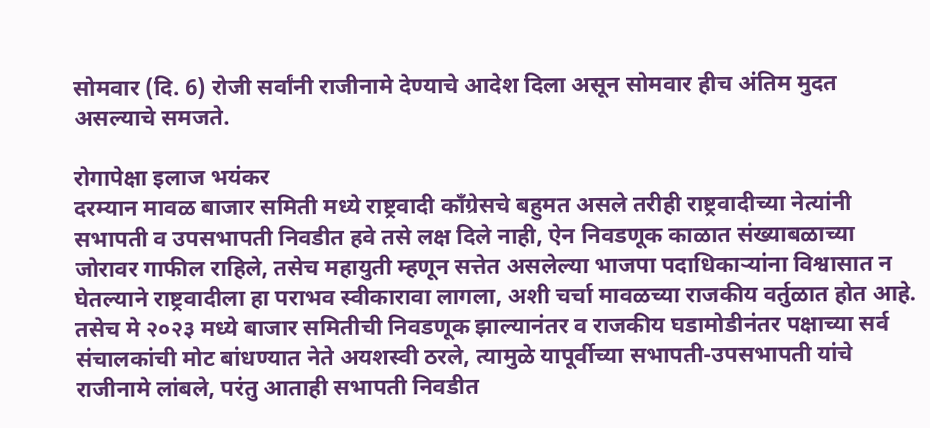सोमवार (दि. 6) रोजी सर्वांनी राजीनामे देण्याचे आदेश दिला असून सोमवार हीच अंतिम मुदत असल्याचे समजते.

रोगापेक्षा इलाज भयंकर
दरम्यान मावळ बाजार समिती मध्ये राष्ट्रवादी काँग्रेसचे बहुमत असले तरीही राष्ट्रवादीच्या नेत्यांनी सभापती व उपसभापती निवडीत हवे तसे लक्ष दिले नाही, ऐन निवडणूक काळात संख्याबळाच्या जोरावर गाफील राहिले, तसेच महायुती म्हणून सत्तेत असलेल्या भाजपा पदाधिकाऱ्यांना विश्वासात न घेतल्याने राष्ट्रवादीला हा पराभव स्वीकारावा लागला, अशी चर्चा मावळच्या राजकीय वर्तुळात होत आहे. तसेच मे २०२३ मध्ये बाजार समितीची निवडणूक झाल्यानंतर व राजकीय घडामोडीनंतर पक्षाच्या सर्व संचालकांची मोट बांधण्यात नेते अयशस्वी ठरले, त्यामुळे यापूर्वीच्या सभापती-उपसभापती यांचे राजीनामे लांबले, परंतु आताही सभापती निवडीत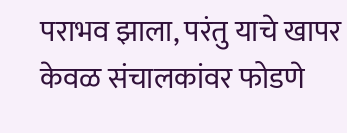पराभव झाला, परंतु याचे खापर केवळ संचालकांवर फोडणे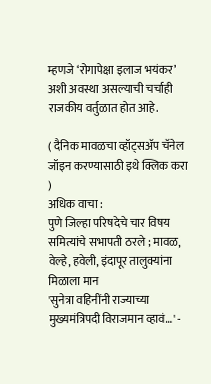म्हणजे ‘रोगापेक्षा इलाज भयंकर’ अशी अवस्था असल्याची चर्चाही राजकीय वर्तुळात होत आहे.

( दैनिक मावळचा व्हॉट्सअ‍ॅप चॅनेल जॉइन करण्यासाठी इथे क्लिक करा )
अधिक वाचा :
पुणे जिल्हा परिषदेचे चार विषय समित्यांचे सभापती ठरले ; मावळ, वेल्हे, हवेली, इंदापूर तालुक्यांना मिळाला मान
'सुनेत्रा वहिनींनी राज्याच्या मुख्यमंत्रिपदी विराजमान व्हावं…' -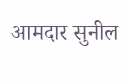आमदार सुनील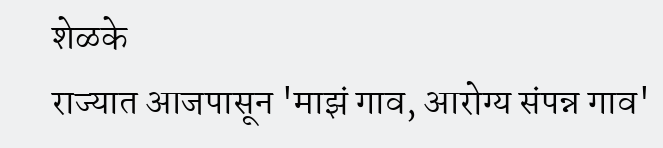शेळके
राज्यात आजपासून 'माझं गाव, आरोग्य संपन्न गाव'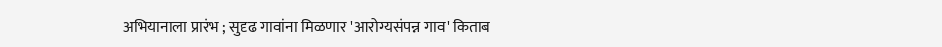अभियानाला प्रारंभ ; सुदृढ गावांना मिळणार 'आरोग्यसंपन्न गाव' किताब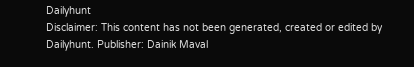Dailyhunt
Disclaimer: This content has not been generated, created or edited by Dailyhunt. Publisher: Dainik Maval